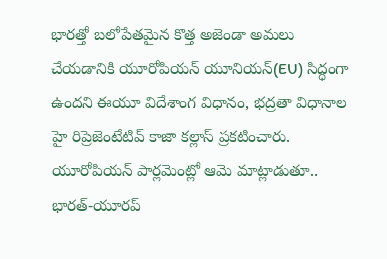భారత్తో బలోపేతమైన కొత్త అజెండా అమలు చేయడానికి యూరోపియన్ యూనియన్(EU) సిద్ధంగా ఉందని ఈయూ విదేశాంగ విధానం, భద్రతా విధానాల హై రిప్రెజెంటేటివ్ కాజా కల్లాస్ ప్రకటించారు. యూరోపియన్ పార్లమెంట్లో ఆమె మాట్లాడుతూ.. భారత్-యూరప్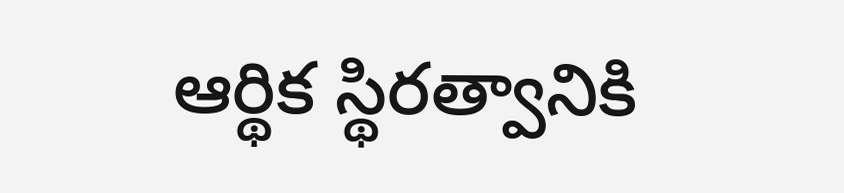ఆర్థిక స్థిరత్వానికి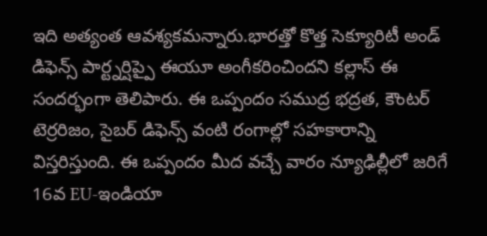ఇది అత్యంత ఆవశ్యకమన్నారు.భారత్తో కొత్త సెక్యూరిటీ అండ్ డిఫెన్స్ పార్ట్నర్షిప్పై ఈయూ అంగీకరించిందని కల్లాస్ ఈ సందర్భంగా తెలిపారు. ఈ ఒప్పందం సముద్ర భద్రత, కౌంటర్ టెర్రరిజం, సైబర్ డిఫెన్స్ వంటి రంగాల్లో సహకారాన్ని విస్తరిస్తుంది. ఈ ఒప్పందం మీద వచ్చే వారం న్యూఢిల్లీలో జరిగే 16వ EU-ఇండియా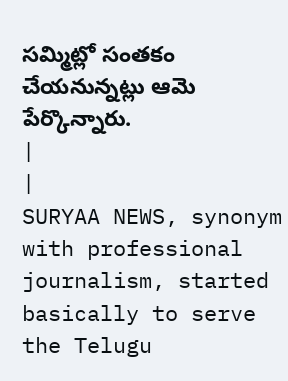సమ్మిట్లో సంతకం చేయనున్నట్లు ఆమె పేర్కొన్నారు.
|
|
SURYAA NEWS, synonym with professional journalism, started basically to serve the Telugu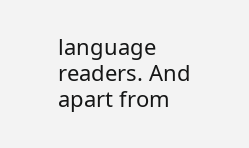language readers. And apart from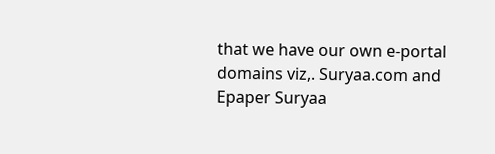that we have our own e-portal domains viz,. Suryaa.com and Epaper Suryaa